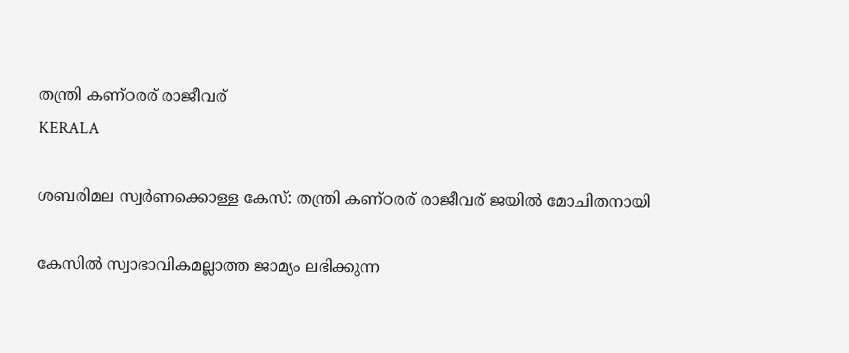തന്ത്രി കണ്ഠരര് രാജീവര്
KERALA

ശബരിമല സ്വര്‍ണക്കൊള്ള കേസ്: തന്ത്രി കണ്ഠരര് രാജീവര് ജയിൽ മോചിതനായി

കേസിൽ സ്വാഭാവികമല്ലാത്ത ജാമ്യം ലഭിക്കുന്ന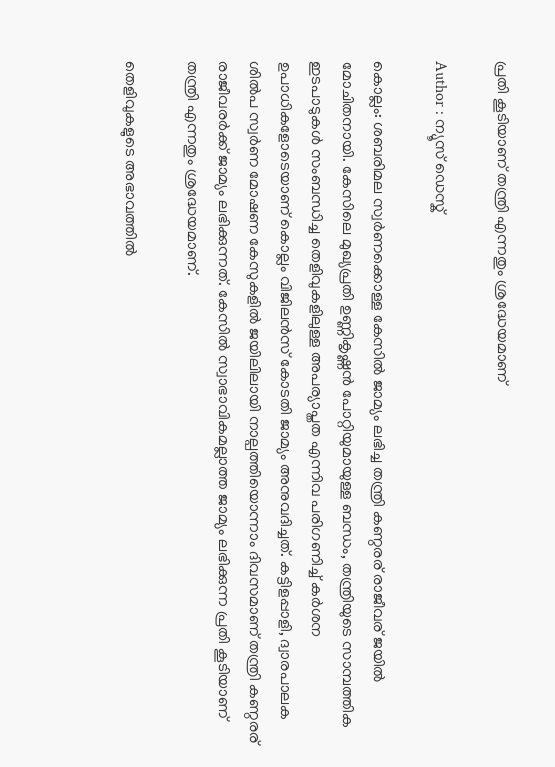പ്രതി കൂടിയാണ് തന്ത്രി എന്നതും ശ്രദ്ധേയമാണ്

Author : ന്യൂസ് ഡെസ്ക്

കൊല്ലം: ശബരിമല സ്വർണക്കൊള്ള കേസിൽ ജാമ്യം ലഭിച്ച തന്ത്രി കണ്ഠരര് രാജീവര് ജയിൽ മോചിതനായി. കേസിലെ മുഖ്യപ്രതി ഉണ്ണികൃഷ്ണൻ പോറ്റിയുമായുള്ള ബന്ധം, തന്ത്രിയുടെ സാമ്പത്തിക ഇടപാടുകൾ സംബന്ധിച്ച തെളിവുകളിലുള്ള അപര്യാപ്തത എന്നിവ പരിഗണിച്ച് കർശന ഉപാധികളോടെയാണ് കൊല്ലം വിജിലൻസ് കോടതി ജാമ്യം അനുവദിച്ചത്. കട്ടിളപ്പാളി, ദ്വാരപാലക ശില്‍പ സ്വര്‍ണ മോഷണ കേസുകളിൽ ജയിലിലായി നാല്പത്തിയൊന്നാം ദിവസമാണ് തന്ത്രി കണ്ഠരര് രാജീവരർക്ക് ജാമ്യം ലഭിക്കുന്നത്. കേസിൽ സ്വാഭാവികമല്ലാത്ത ജാമ്യം ലഭിക്കുന്ന പ്രതി കൂടിയാണ് തന്ത്രി എന്നതും ശ്രദ്ധേയമാണ്.

തെളിവുകളുടെ അഭാവത്തിൽ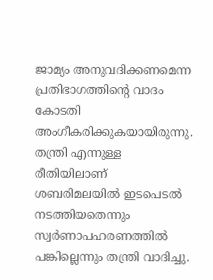ജാമ്യം അനുവദിക്കണമെന്ന പ്രതിഭാഗത്തിന്റെ വാദം കോടതി അംഗീകരിക്കുകയായിരുന്നു. തന്ത്രി എന്നുള്ള രീതിയിലാണ് ശബരിമലയില്‍ ഇടപെടല്‍ നടത്തിയതെന്നും സ്വർണാപഹരണത്തിൽ പങ്കില്ലെന്നും തന്ത്രി വാദിച്ചു.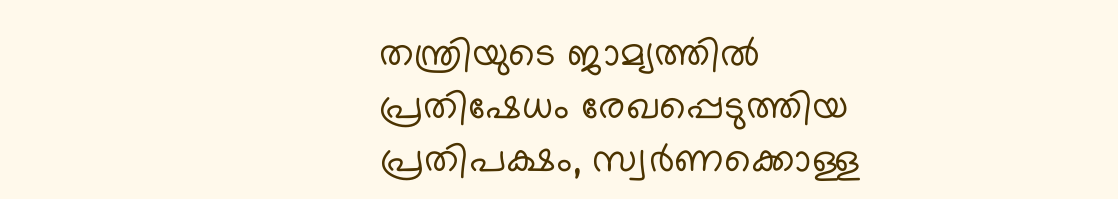തന്ത്രിയുടെ ജാമ്യത്തിൽ പ്രതിഷേധം രേഖപ്പെടുത്തിയ പ്രതിപക്ഷം, സ്വർണക്കൊള്ള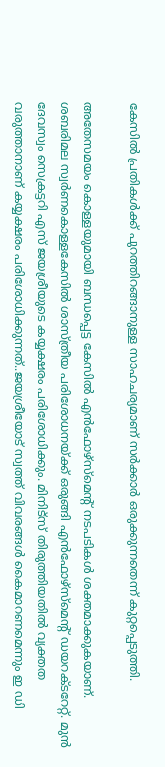കേസിൽ പ്രതികൾക്ക് പുറത്തിറങ്ങാനുള്ള സാഹചര്യമാണ് സർക്കാർ ഒരുക്കുന്നതെന്ന് കുറ്റപ്പെടുത്തി.

അതേസമയം കൊള്ളയുമായി ബന്ധപ്പെട്ട കേസിൽ എൻഫോഴ്‌സ്‌മെന്റ് നടപടികൾ ശക്തമാക്കുകയാണ്. ശബരിമല സ്വർണകൊള്ളകേസിൽ ശാസ്ത്രീയ പരിശോധനയ്ക്ക് ഒരുങ്ങി എൻഫോഴ്സ്മെന്റ് ഡയറക്ടറേറ്റ്. മുൻ ദേവസ്വം സെക്രട്ടറി എസ് ജയശ്രീയുടെ കയ്യക്ഷരം പരിശോധിക്കും. മിനിട്സ് തിരുത്തിയതിൽ വ്യക്തത വരുത്താനാണ് കയ്യക്ഷരം പരിശോധിക്കുന്നത്..ജയശ്രീയോട് സ്വത്ത് വിവരങ്ങൾ കൈമാറണമെന്നും ഇ ഡി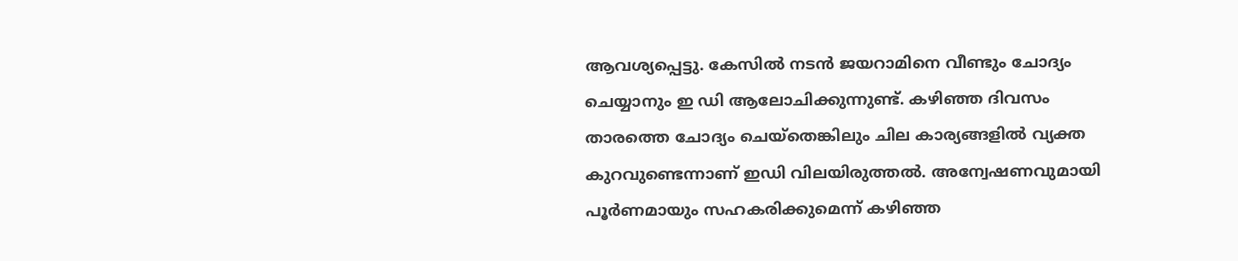ആവശ്യപ്പെട്ടു. കേസിൽ നടൻ ജയറാമിനെ വീണ്ടും ചോദ്യം ചെയ്യാനും ഇ ഡി ആലോചിക്കുന്നുണ്ട്. കഴിഞ്ഞ ദിവസം താരത്തെ ചോദ്യം ചെയ്‌തെങ്കിലും ചില കാര്യങ്ങളിൽ വ്യക്ത കുറവുണ്ടെന്നാണ് ഇഡി വിലയിരുത്തൽ. അന്വേഷണവുമായി പൂർണമായും സഹകരിക്കുമെന്ന് കഴിഞ്ഞ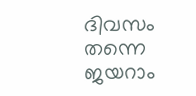ദിവസം തന്നെ ജയറാം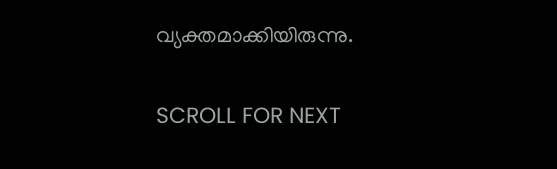വ്യക്തമാക്കിയിരുന്നു.

SCROLL FOR NEXT